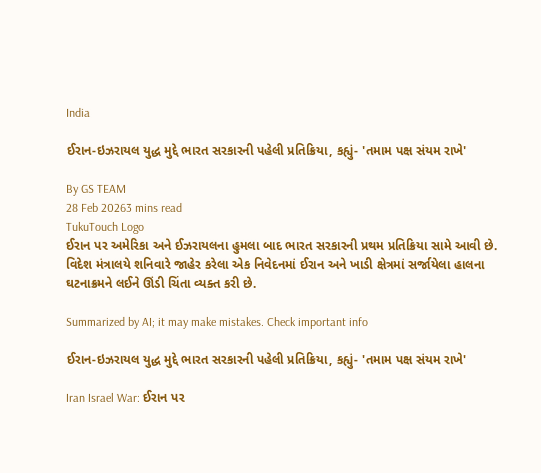India

ઈરાન-ઇઝરાયલ યુદ્ધ મુદ્દે ભારત સરકારની પહેલી પ્રતિક્રિયા, કહ્યું- 'તમામ પક્ષ સંયમ રાખે'

By GS TEAM
28 Feb 20263 mins read
TukuTouch Logo
ઈરાન પર અમેરિકા અને ઈઝરાયલના હુમલા બાદ ભારત સરકારની પ્રથમ પ્રતિક્રિયા સામે આવી છે. વિદેશ મંત્રાલયે શનિવારે જાહેર કરેલા એક નિવેદનમાં ઈરાન અને ખાડી ક્ષેત્રમાં સર્જાયેલા હાલના ઘટનાક્રમને લઈને ઊંડી ચિંતા વ્યક્ત કરી છે.

Summarized by AI; it may make mistakes. Check important info

ઈરાન-ઇઝરાયલ યુદ્ધ મુદ્દે ભારત સરકારની પહેલી પ્રતિક્રિયા, કહ્યું- 'તમામ પક્ષ સંયમ રાખે'

Iran Israel War: ઈરાન પર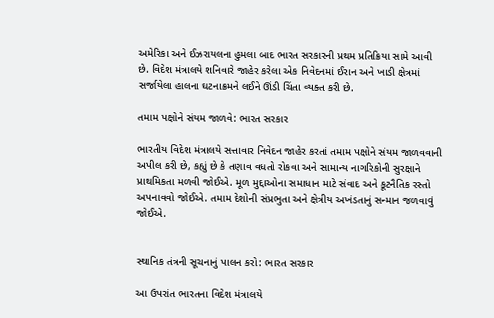અમેરિકા અને ઈઝરાયલના હુમલા બાદ ભારત સરકારની પ્રથમ પ્રતિક્રિયા સામે આવી છે. વિદેશ મંત્રાલયે શનિવારે જાહેર કરેલા એક નિવેદનમાં ઈરાન અને ખાડી ક્ષેત્રમાં સર્જાયેલા હાલના ઘટનાક્રમને લઈને ઊંડી ચિંતા વ્યક્ત કરી છે.

તમામ પક્ષોને સંયમ જાળવે: ભારત સરકાર

ભારતીય વિદેશ મંત્રાલયે સત્તાવાર નિવેદન જાહેર કરતાં તમામ પક્ષોને સંયમ જાળવવાની અપીલ કરી છે, કહ્યું છે કે તણાવ વધતો રોકવા અને સામાન્ય નાગરિકોની સુરક્ષાને પ્રાથમિકતા મળવી જોઈએ. મૂળ મુદ્દાઓના સમાધાન માટે સંવાદ અને કૂટનૈતિક રસ્તો અપનાવવો જોઈએ. તમામ દેશોની સંપ્રભુતા અને ક્ષેત્રીય અખંડતાનું સન્માન જળવાવું જોઈએ.


સ્થાનિક તંત્રની સૂચનાનું પાલન કરો: ભારત સરકાર

આ ઉપરાંત ભારતના વિદેશ મંત્રાલયે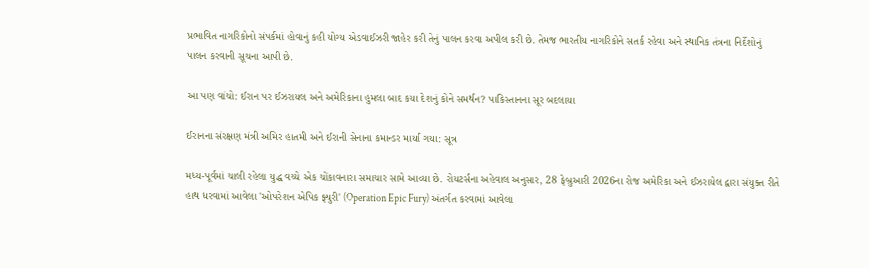પ્રભાવિત નાગરિકોનો સંપર્કમાં હોવાનું કહી યોગ્ય એડવાઈઝરી જાહેર કરી તેનું પાલન કરવા અપીલ કરી છે. તેમજ ભારતીય નાગરિકોને સતર્ક રહેવા અને સ્થાનિક તંત્રના નિર્દેશોનું પાલન કરવાની સૂચના આપી છે.

આ પણ વાંચો: ઈરાન પર ઈઝરાયલ અને અમેરિકાના હુમલા બાદ કયા દેશનું કોને સમર્થન? પાકિસ્તાનના સૂર બદલાયા

ઈરાનના સંરક્ષણ મંત્રી અમિર હાતમી અને ઈરાની સેનાના કમાન્ડર માર્યા ગયા: સૂત્ર

મધ્ય-પૂર્વમાં ચાલી રહેલા યુદ્ધ વચ્ચે એક ચોંકાવનારા સમાચાર સામે આવ્યા છે. રોયટર્સના અહેવાલ અનુસાર, 28 ફેબ્રુઆરી 2026ના રોજ અમેરિકા અને ઈઝરાયેલ દ્વારા સંયુક્ત રીતે હાથ ધરવામાં આવેલા 'ઓપરેશન એપિક ફ્યુરી' (Operation Epic Fury) અંતર્ગત કરવામાં આવેલા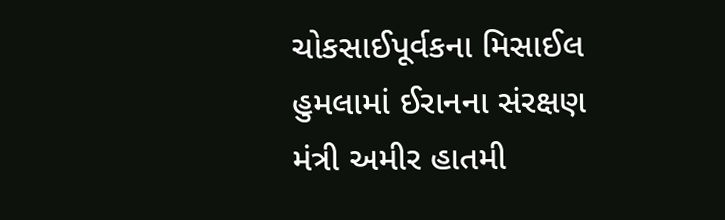ચોકસાઈપૂર્વકના મિસાઈલ હુમલામાં ઈરાનના સંરક્ષણ મંત્રી અમીર હાતમી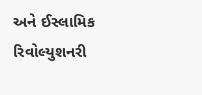અને ઈસ્લામિક રિવોલ્યુશનરી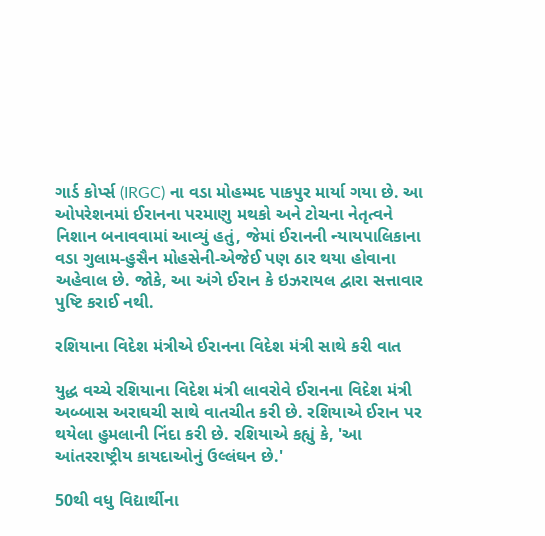ગાર્ડ કોર્પ્સ (IRGC) ના વડા મોહમ્મદ પાકપુર માર્યા ગયા છે. આ ઓપરેશનમાં ઈરાનના પરમાણુ મથકો અને ટોચના નેતૃત્વને નિશાન બનાવવામાં આવ્યું હતું, જેમાં ઈરાનની ન્યાયપાલિકાના વડા ગુલામ-હુસૈન મોહસેની-એજેઈ પણ ઠાર થયા હોવાના અહેવાલ છે. જોકે, આ અંગે ઈરાન કે ઇઝરાયલ દ્વારા સત્તાવાર પુષ્ટિ કરાઈ નથી.

રશિયાના વિદેશ મંત્રીએ ઈરાનના વિદેશ મંત્રી સાથે કરી વાત

યુદ્ધ વચ્ચે રશિયાના વિદેશ મંત્રી લાવરોવે ઈરાનના વિદેશ મંત્રી અબ્બાસ અરાઘચી સાથે વાતચીત કરી છે. રશિયાએ ઈરાન પર થયેલા હુમલાની નિંદા કરી છે. રશિયાએ કહ્યું કે, 'આ આંતરરાષ્ટ્રીય કાયદાઓનું ઉલ્લંઘન છે.'

50થી વધુ વિદ્યાર્થીના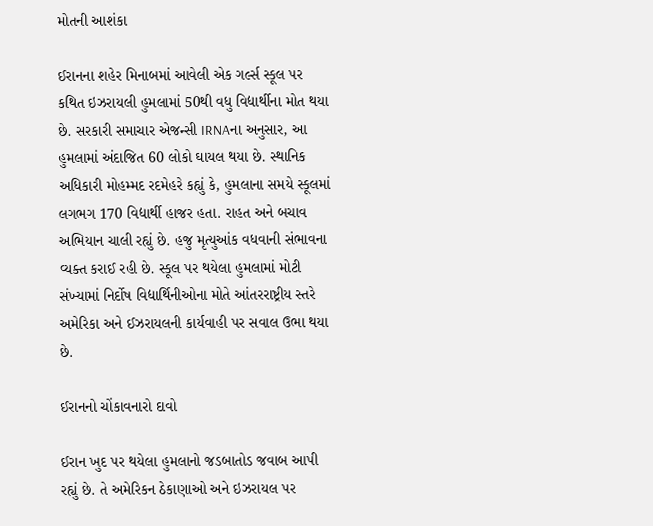મોતની આશંકા

ઈરાનના શહેર મિનાબમાં આવેલી એક ગર્લ્સ સ્કૂલ પર કથિત ઇઝરાયલી હુમલામાં 50થી વધુ વિદ્યાર્થીના મોત થયા છે. સરકારી સમાચાર એજન્સી IRNAના અનુસાર, આ હુમલામાં અંદાજિત 60 લોકો ઘાયલ થયા છે. સ્થાનિક અધિકારી મોહમ્મદ રદમેહરે કહ્યું કે, હુમલાના સમયે સ્કૂલમાં લગભગ 170 વિદ્યાર્થી હાજર હતા. રાહત અને બચાવ અભિયાન ચાલી રહ્યું છે. હજુ મૃત્યુઆંક વધવાની સંભાવના વ્યક્ત કરાઈ રહી છે. સ્કૂલ પર થયેલા હુમલામાં મોટી સંખ્યામાં નિર્દોષ વિદ્યાર્થિનીઓના મોતે આંતરરાષ્ટ્રીય સ્તરે અમેરિકા અને ઈઝરાયલની કાર્યવાહી પર સવાલ ઉભા થયા છે.

ઈરાનનો ચોંકાવનારો દાવો

ઈરાન ખુદ પર થયેલા હુમલાનો જડબાતોડ જવાબ આપી રહ્યું છે. તે અમેરિકન ઠેકાણાઓ અને ઇઝરાયલ પર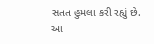સતત હુમલા કરી રહ્યું છે. આ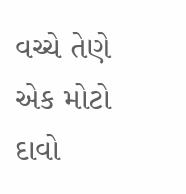વચ્ચે તેણે એક મોટો દાવો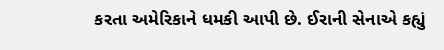કરતા અમેરિકાને ધમકી આપી છે. ઈરાની સેનાએ કહ્યું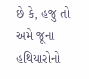છે કે, હજુ તો અમે જૂના હથિયારોનો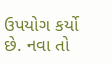ઉપયોગ કર્યો છે. નવા તો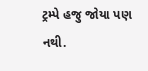ટ્રમ્પે હજુ જોયા પણ નથી.